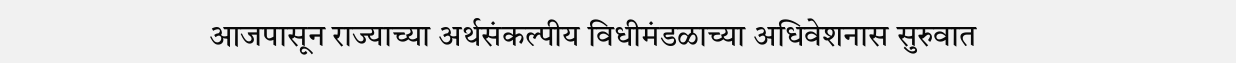आजपासून राज्याच्या अर्थसंकल्पीय विधीमंडळाच्या अधिवेशनास सुरुवात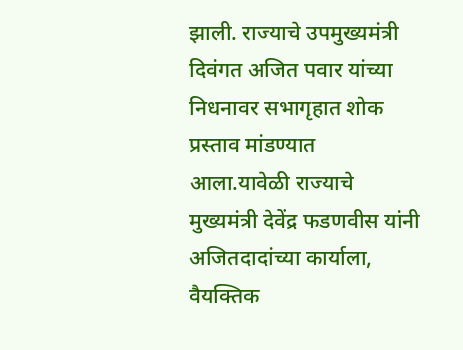झाली. राज्याचे उपमुख्यमंत्री दिवंगत अजित पवार यांच्या निधनावर सभागृहात शोक प्रस्ताव मांडण्यात आला.यावेळी राज्याचे मुख्यमंत्री देवेंद्र फडणवीस यांनी अजितदादांच्या कार्याला, वैयक्तिक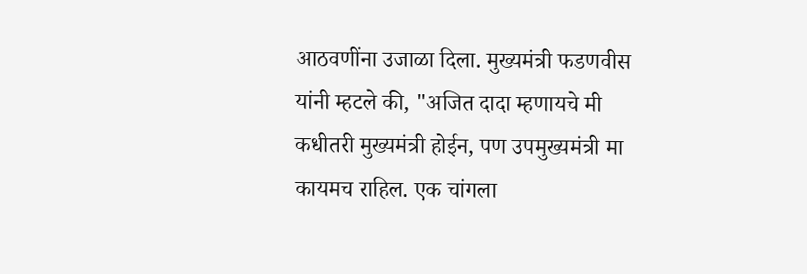आठवणींना उजाळा दिला. मुख्यमंत्री फडणवीस यांनी म्हटले की, "अजित दादा म्हणायचे मी कधीतरी मुख्यमंत्री होईन, पण उपमुख्यमंत्री मा कायमच राहिल. एक चांगला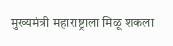मुख्यमंत्री महाराष्ट्राला मिळू शकला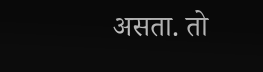असता. तो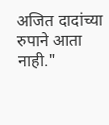अजित दादांच्या रुपाने आता नाही."